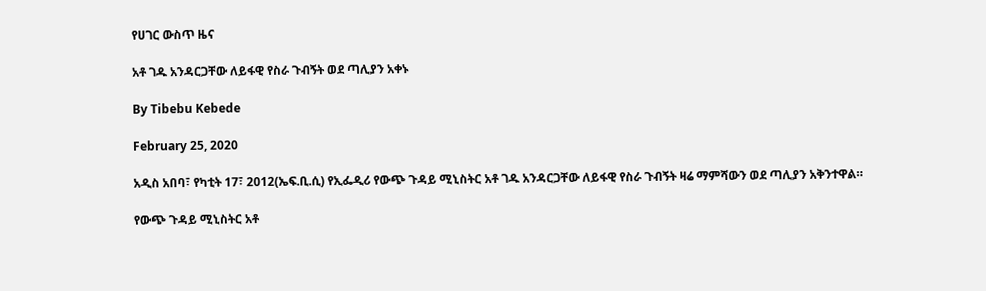የሀገር ውስጥ ዜና

አቶ ገዱ አንዳርጋቸው ለይፋዊ የስራ ጉብኝት ወደ ጣሊያን አቀኑ

By Tibebu Kebede

February 25, 2020

አዲስ አበባ፣ የካቲት 17፣ 2012(ኤፍ.ቢ.ሲ) የኢፌዲሪ የውጭ ጉዳይ ሚኒስትር አቶ ገዱ አንዳርጋቸው ለይፋዊ የስራ ጉብኝት ዛሬ ማምሻውን ወደ ጣሊያን አቅንተዋል።

የውጭ ጉዳይ ሚኒስትር አቶ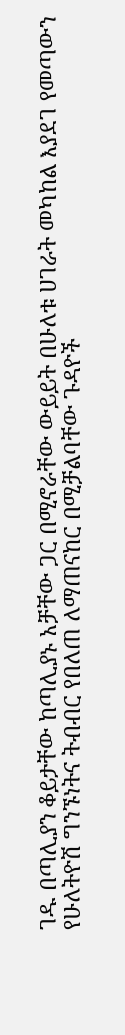ገዱ በጣሊያን ቆይታቸው ከጣሊያኑ አቻቸው ጋር በሚኖራቸው ውይይት በሁለቱ ሀገራት መካከል እያደገ የመጣውን የሁለትዮሽ ግንኙነትና ትብብር የበለጠ ለማጠናከር በሚቻልባቸው ጉዳዮች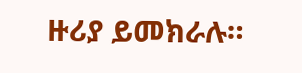ዙሪያ ይመክራሉ።